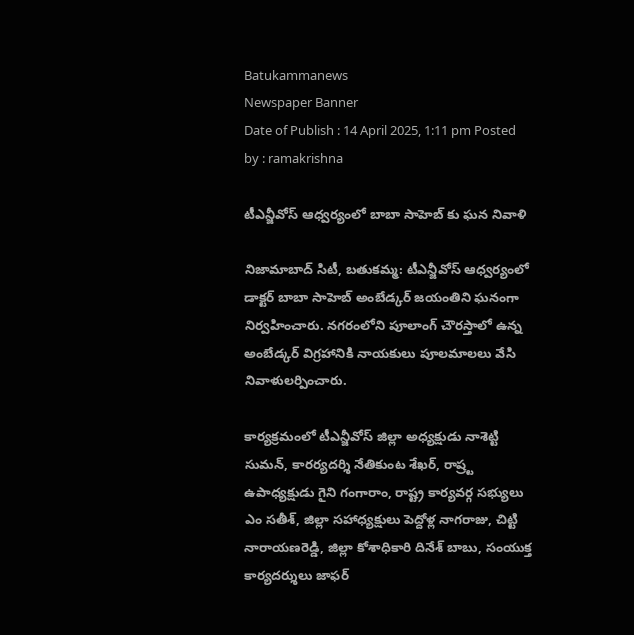Batukammanews
Newspaper Banner
Date of Publish : 14 April 2025, 1:11 pm Posted by : ramakrishna

టీఎన్జీవోస్ ఆధ్వర్యంలో బాబా సాహెబ్ కు ఘన నివాళి

నిజామాబాద్ సిటీ, బతుకమ్మ: టీఎన్జీవోస్ ఆధ్వర్యంలో డాక్టర్ బాబా సాహెబ్ అంబేడ్కర్ జయంతిని ఘనంగా నిర్వహించారు. నగరంలోని పూలాంగ్ చౌరస్తాలో ఉన్న అంబేడ్కర్ విగ్రహానికి నాయకులు పూలమాలలు వేసి నివాళులర్పించారు.

కార్యక్రమంలో టీఎన్జీవోస్ జిల్లా అధ్యక్షుడు నాశెట్టి సుమన్, కారర్యదర్శి నేతికుంట శేఖర్, రాష్ర్ట ఉపాధ్యక్షుడు గైని గంగారాం, రాష్ట్ర కార్యవర్గ సభ్యులు ఎం సతీశ్, జిల్లా సహాధ్యక్షులు పెద్దోళ్ల నాగరాజు, చిట్టి నారాయణరెడ్డి, జిల్లా కోశాధికారి దినేశ్ బాబు, సంయుక్త కార్యదర్శులు జాఫర్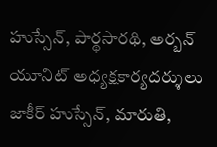హుస్సేన్, పార్థసారథి, అర్బన్ యూనిట్ అధ్యక్షకార్యదర్శులు జాకీర్ హుస్సేన్, మారుతి,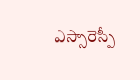ఎస్సారెస్పీ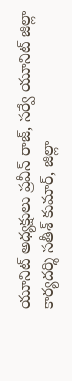యూనిట్ అధ్యక్షులు ప్రవీన్ రాజ్, సర్వే యూనిట్ జిల్లా కార్యదర్శి సతీశ్ కుమార్, జిల్లా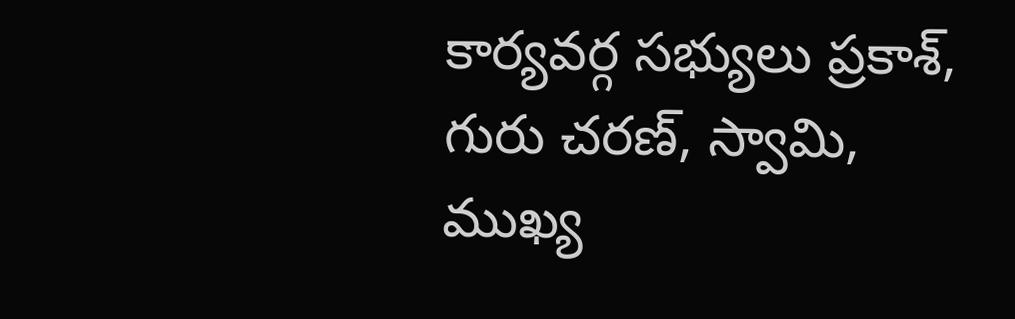కార్యవర్గ సభ్యులు ప్రకాశ్, గురు చరణ్, స్వామి, ముఖ్య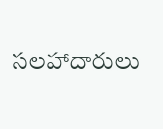సలహాదారులు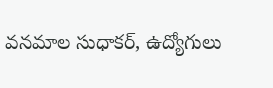వనమాల సుధాకర్, ఉద్యోగులు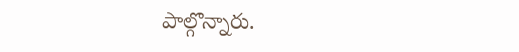పాల్గొన్నారు.